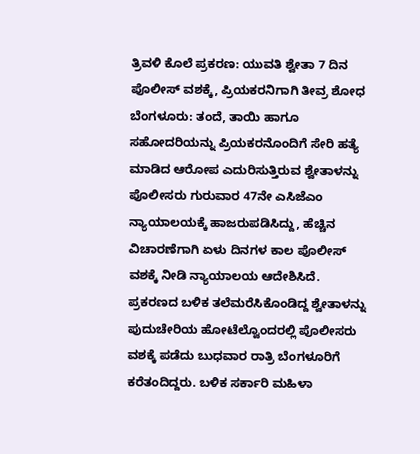ತ್ರಿವಳಿ ಕೊಲೆ ಪ್ರಕರಣ: ಯುವತಿ ಶ್ವೇತಾ 7 ದಿನ ಪೊಲೀಸ್ ವಶಕ್ಕೆ, ಪ್ರಿಯಕರನಿಗಾಗಿ ತೀವ್ರ ಶೋಧ
ಬೆಂಗಳೂರು: ತಂದೆ, ತಾಯಿ ಹಾಗೂ ಸಹೋದರಿಯನ್ನು ಪ್ರಿಯಕರನೊಂದಿಗೆ ಸೇರಿ ಹತ್ಯೆ ಮಾಡಿದ ಆರೋಪ ಎದುರಿಸುತ್ತಿರುವ ಶ್ವೇತಾಳನ್ನು ಪೊಲೀಸರು ಗುರುವಾರ 47ನೇ ಎಸಿಜೆಎಂ ನ್ಯಾಯಾಲಯಕ್ಕೆ ಹಾಜರುಪಡಿಸಿದ್ದು, ಹೆಚ್ಚಿನ ವಿಚಾರಣೆಗಾಗಿ ಏಳು ದಿನಗಳ ಕಾಲ ಪೊಲೀಸ್ ವಶಕ್ಕೆ ನೀಡಿ ನ್ಯಾಯಾಲಯ ಆದೇಶಿಸಿದೆ.
ಪ್ರಕರಣದ ಬಳಿಕ ತಲೆಮರೆಸಿಕೊಂಡಿದ್ದ ಶ್ವೇತಾಳನ್ನು ಪುದುಚೇರಿಯ ಹೋಟೆಲ್ವೊಂದರಲ್ಲಿ ಪೊಲೀಸರು ವಶಕ್ಕೆ ಪಡೆದು ಬುಧವಾರ ರಾತ್ರಿ ಬೆಂಗಳೂರಿಗೆ ಕರೆತಂದಿದ್ದರು. ಬಳಿಕ ಸರ್ಕಾರಿ ಮಹಿಳಾ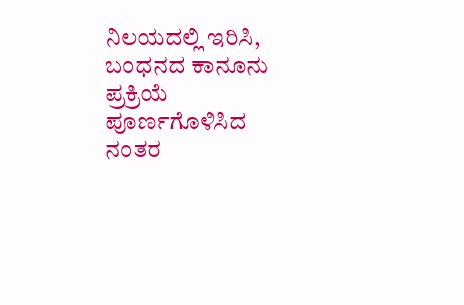ನಿಲಯದಲ್ಲಿ ಇರಿಸಿ, ಬಂಧನದ ಕಾನೂನು ಪ್ರಕ್ರಿಯೆ ಪೂರ್ಣಗೊಳಿಸಿದ ನಂತರ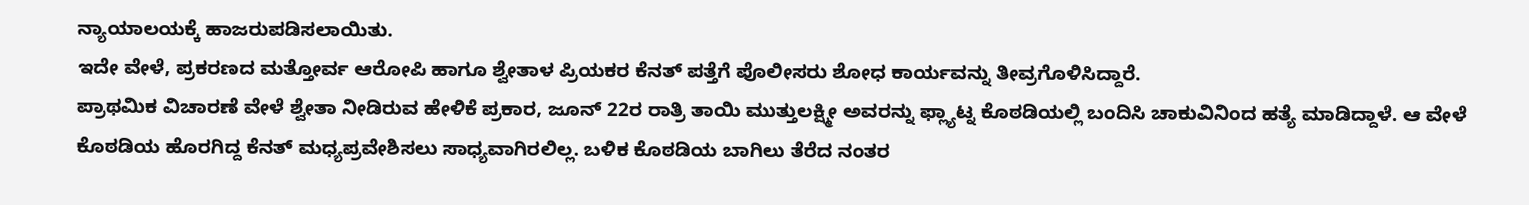ನ್ಯಾಯಾಲಯಕ್ಕೆ ಹಾಜರುಪಡಿಸಲಾಯಿತು.
ಇದೇ ವೇಳೆ, ಪ್ರಕರಣದ ಮತ್ತೋರ್ವ ಆರೋಪಿ ಹಾಗೂ ಶ್ವೇತಾಳ ಪ್ರಿಯಕರ ಕೆನತ್ ಪತ್ತೆಗೆ ಪೊಲೀಸರು ಶೋಧ ಕಾರ್ಯವನ್ನು ತೀವ್ರಗೊಳಿಸಿದ್ದಾರೆ.
ಪ್ರಾಥಮಿಕ ವಿಚಾರಣೆ ವೇಳೆ ಶ್ವೇತಾ ನೀಡಿರುವ ಹೇಳಿಕೆ ಪ್ರಕಾರ, ಜೂನ್ 22ರ ರಾತ್ರಿ ತಾಯಿ ಮುತ್ತುಲಕ್ಷ್ಮೀ ಅವರನ್ನು ಫ್ಲ್ಯಾಟ್ನ ಕೊಠಡಿಯಲ್ಲಿ ಬಂದಿಸಿ ಚಾಕುವಿನಿಂದ ಹತ್ಯೆ ಮಾಡಿದ್ದಾಳೆ. ಆ ವೇಳೆ ಕೊಠಡಿಯ ಹೊರಗಿದ್ದ ಕೆನತ್ ಮಧ್ಯಪ್ರವೇಶಿಸಲು ಸಾಧ್ಯವಾಗಿರಲಿಲ್ಲ. ಬಳಿಕ ಕೊಠಡಿಯ ಬಾಗಿಲು ತೆರೆದ ನಂತರ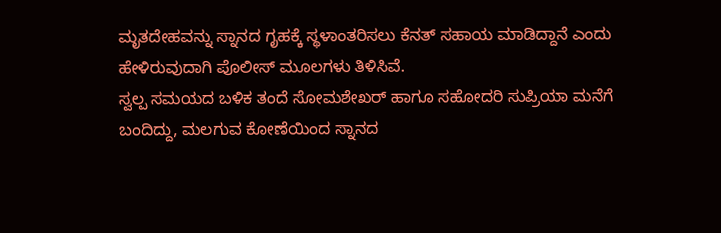ಮೃತದೇಹವನ್ನು ಸ್ನಾನದ ಗೃಹಕ್ಕೆ ಸ್ಥಳಾಂತರಿಸಲು ಕೆನತ್ ಸಹಾಯ ಮಾಡಿದ್ದಾನೆ ಎಂದು ಹೇಳಿರುವುದಾಗಿ ಪೊಲೀಸ್ ಮೂಲಗಳು ತಿಳಿಸಿವೆ.
ಸ್ವಲ್ಪ ಸಮಯದ ಬಳಿಕ ತಂದೆ ಸೋಮಶೇಖರ್ ಹಾಗೂ ಸಹೋದರಿ ಸುಪ್ರಿಯಾ ಮನೆಗೆ ಬಂದಿದ್ದು, ಮಲಗುವ ಕೋಣೆಯಿಂದ ಸ್ನಾನದ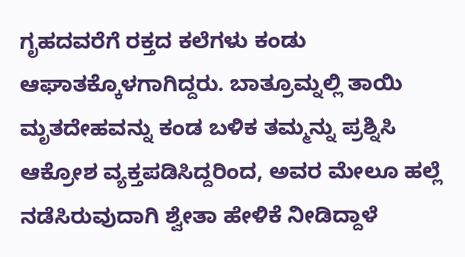ಗೃಹದವರೆಗೆ ರಕ್ತದ ಕಲೆಗಳು ಕಂಡು ಆಘಾತಕ್ಕೊಳಗಾಗಿದ್ದರು. ಬಾತ್ರೂಮ್ನಲ್ಲಿ ತಾಯಿ ಮೃತದೇಹವನ್ನು ಕಂಡ ಬಳಿಕ ತಮ್ಮನ್ನು ಪ್ರಶ್ನಿಸಿ ಆಕ್ರೋಶ ವ್ಯಕ್ತಪಡಿಸಿದ್ದರಿಂದ, ಅವರ ಮೇಲೂ ಹಲ್ಲೆ ನಡೆಸಿರುವುದಾಗಿ ಶ್ವೇತಾ ಹೇಳಿಕೆ ನೀಡಿದ್ದಾಳೆ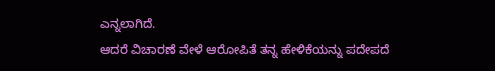ಎನ್ನಲಾಗಿದೆ.
ಆದರೆ ವಿಚಾರಣೆ ವೇಳೆ ಆರೋಪಿತೆ ತನ್ನ ಹೇಳಿಕೆಯನ್ನು ಪದೇಪದೆ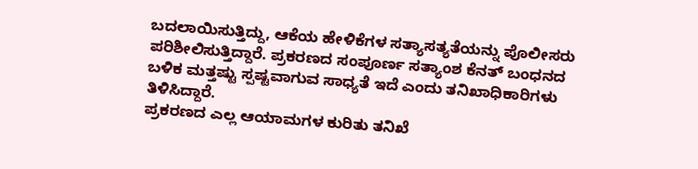ಬದಲಾಯಿಸುತ್ತಿದ್ದು, ಆಕೆಯ ಹೇಳಿಕೆಗಳ ಸತ್ಯಾಸತ್ಯತೆಯನ್ನು ಪೊಲೀಸರು ಪರಿಶೀಲಿಸುತ್ತಿದ್ದಾರೆ. ಪ್ರಕರಣದ ಸಂಪೂರ್ಣ ಸತ್ಯಾಂಶ ಕೆನತ್ ಬಂಧನದ ಬಳಿಕ ಮತ್ತಷ್ಟು ಸ್ಪಷ್ಟವಾಗುವ ಸಾಧ್ಯತೆ ಇದೆ ಎಂದು ತನಿಖಾಧಿಕಾರಿಗಳು ತಿಳಿಸಿದ್ದಾರೆ.
ಪ್ರಕರಣದ ಎಲ್ಲ ಆಯಾಮಗಳ ಕುರಿತು ತನಿಖೆ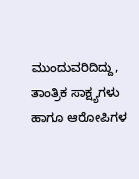ಮುಂದುವರಿದಿದ್ದು, ತಾಂತ್ರಿಕ ಸಾಕ್ಷ್ಯಗಳು ಹಾಗೂ ಆರೋಪಿಗಳ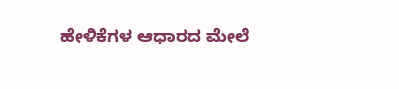ಹೇಳಿಕೆಗಳ ಆಧಾರದ ಮೇಲೆ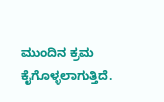ಮುಂದಿನ ಕ್ರಮ ಕೈಗೊಳ್ಳಲಾಗುತ್ತಿದೆ.